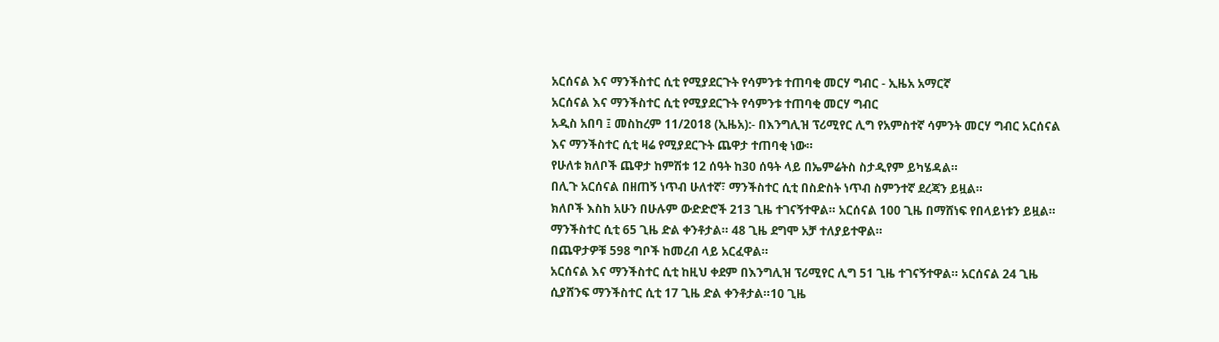አርሰናል እና ማንችስተር ሲቲ የሚያደርጉት የሳምንቱ ተጠባቂ መርሃ ግብር - ኢዜአ አማርኛ
አርሰናል እና ማንችስተር ሲቲ የሚያደርጉት የሳምንቱ ተጠባቂ መርሃ ግብር
አዲስ አበባ ፤ መስከረም 11/2018 (ኢዜአ):- በእንግሊዝ ፕሪሚየር ሊግ የአምስተኛ ሳምንት መርሃ ግብር አርሰናል እና ማንችስተር ሲቲ ዛሬ የሚያደርጉት ጨዋታ ተጠባቂ ነው።
የሁለቱ ክለቦች ጨዋታ ከምሽቱ 12 ሰዓት ከ30 ሰዓት ላይ በኤምሬትስ ስታዲየም ይካሄዳል።
በሊጉ አርሰናል በዘጠኝ ነጥብ ሁለተኛ፣ ማንችስተር ሲቲ በስድስት ነጥብ ስምንተኛ ደረጃን ይዟል።
ክለቦች እስከ አሁን በሁሉም ውድድሮች 213 ጊዜ ተገናኝተዋል። አርሰናል 100 ጊዜ በማሸነፍ የበላይነቱን ይዟል። ማንችስተር ሲቲ 65 ጊዜ ድል ቀንቶታል። 48 ጊዜ ደግሞ አቻ ተለያይተዋል።
በጨዋታዎቹ 598 ግቦች ከመረብ ላይ አርፈዋል።
አርሰናል እና ማንችስተር ሲቲ ከዚህ ቀደም በእንግሊዝ ፕሪሚየር ሊግ 51 ጊዜ ተገናኝተዋል። አርሰናል 24 ጊዜ ሲያሸንፍ ማንችስተር ሲቲ 17 ጊዜ ድል ቀንቶታል።10 ጊዜ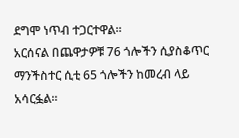ደግሞ ነጥብ ተጋርተዋል።
አርሰናል በጨዋታዎቹ 76 ጎሎችን ሲያስቆጥር ማንችስተር ሲቲ 65 ጎሎችን ከመረብ ላይ አሳርፏል።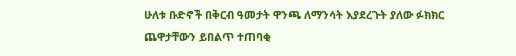ሁለቱ ቡድኖች በቅርብ ዓመታት ዋንጫ ለማንሳት እያደረጉት ያለው ፉክክር ጨዋታቸውን ይበልጥ ተጠባቂ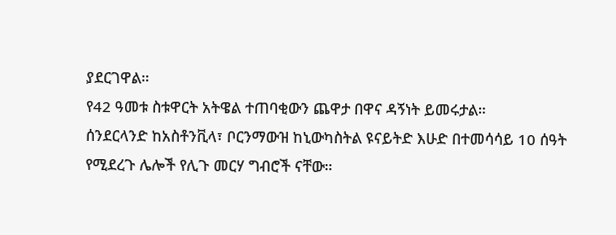ያደርገዋል።
የ42 ዓመቱ ስቱዋርት አትዌል ተጠባቂውን ጨዋታ በዋና ዳኝነት ይመሩታል።
ሰንደርላንድ ከአስቶንቪላ፣ ቦርንማውዝ ከኒውካስትል ዩናይትድ እሁድ በተመሳሳይ 10 ሰዓት የሚደረጉ ሌሎች የሊጉ መርሃ ግብሮች ናቸው።